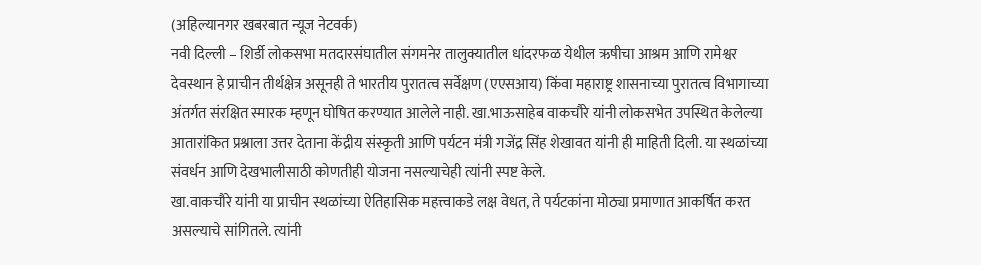(अहिल्यानगर खबरबात न्यूज नेटवर्क)
नवी दिल्ली – शिर्डी लोकसभा मतदारसंघातील संगमनेर तालुक्यातील धांदरफळ येथील ऋषीचा आश्रम आणि रामेश्वर देवस्थान हे प्राचीन तीर्थक्षेत्र असूनही ते भारतीय पुरातत्व सर्वेक्षण (एएसआय) किंवा महाराष्ट्र शासनाच्या पुरातत्व विभागाच्या अंतर्गत संरक्षित स्मारक म्हणून घोषित करण्यात आलेले नाही. खा.भाऊसाहेब वाकचौरे यांनी लोकसभेत उपस्थित केलेल्या आतारांकित प्रश्नाला उत्तर देताना केंद्रीय संस्कृती आणि पर्यटन मंत्री गजेंद्र सिंह शेखावत यांनी ही माहिती दिली. या स्थळांच्या संवर्धन आणि देखभालीसाठी कोणतीही योजना नसल्याचेही त्यांनी स्पष्ट केले.
खा.वाकचौरे यांनी या प्राचीन स्थळांच्या ऐतिहासिक महत्त्वाकडे लक्ष वेधत, ते पर्यटकांना मोठ्या प्रमाणात आकर्षित करत असल्याचे सांगितले. त्यांनी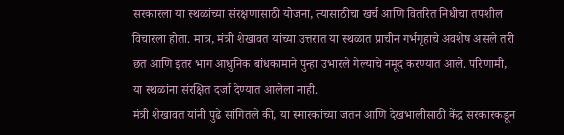सरकारला या स्थळांच्या संरक्षणासाठी योजना, त्यासाठीचा खर्च आणि वितरित निधीचा तपशील विचारला होता. मात्र, मंत्री शेखावत यांच्या उत्तरात या स्थळात प्राचीन गर्भगृहाचे अवशेष असले तरी छत आणि इतर भाग आधुनिक बांधकामाने पुन्हा उभारले गेल्याचे नमूद करण्यात आले. परिणामी, या स्थळांना संरक्षित दर्जा देण्यात आलेला नाही.
मंत्री शेखावत यांनी पुढे सांगितले की, या स्मारकांच्या जतन आणि देखभालीसाठी केंद्र सरकारकडून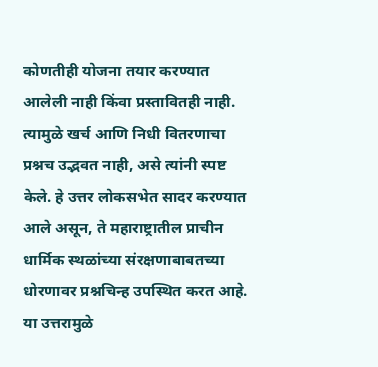कोणतीही योजना तयार करण्यात आलेली नाही किंवा प्रस्तावितही नाही. त्यामुळे खर्च आणि निधी वितरणाचा प्रश्नच उद्भवत नाही, असे त्यांनी स्पष्ट केले. हे उत्तर लोकसभेत सादर करण्यात आले असून, ते महाराष्ट्रातील प्राचीन धार्मिक स्थळांच्या संरक्षणाबाबतच्या धोरणावर प्रश्नचिन्ह उपस्थित करत आहे.
या उत्तरामुळे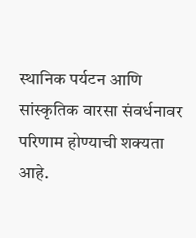स्थानिक पर्यटन आणि सांस्कृतिक वारसा संवर्धनावर परिणाम होण्याची शक्यता आहे.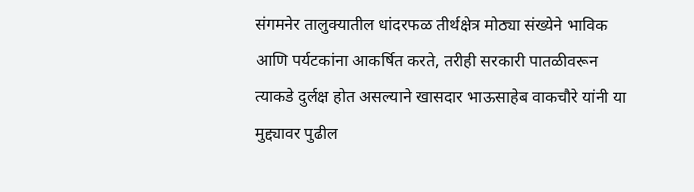संगमनेर तालुक्यातील धांदरफळ तीर्थक्षेत्र मोठ्या संख्येने भाविक आणि पर्यटकांना आकर्षित करते, तरीही सरकारी पातळीवरून त्याकडे दुर्लक्ष होत असल्याने खासदार भाऊसाहेब वाकचौरे यांनी या मुद्द्यावर पुढील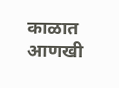काळात आणखी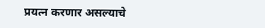प्रयत्न करणार असल्याचे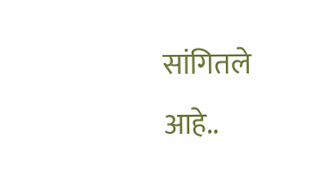सांगितले आहे..